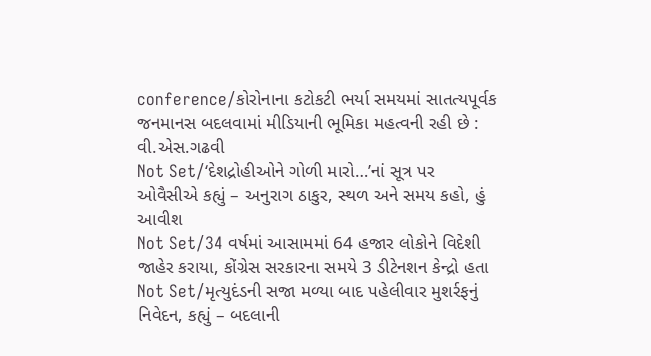conference/કોરોનાના કટોકટી ભર્યા સમયમાં સાતત્યપૂર્વક જનમાનસ બદલવામાં મીડિયાની ભૂમિકા મહત્વની રહી છે : વી.એસ.ગઢવી
Not Set/‘દેશદ્રોહીઓને ગોળી મારો…’નાં સૂત્ર પર ઓવૈસીએ કહ્યું – અનુરાગ ઠાકુર, સ્થળ અને સમય કહો, હું આવીશ
Not Set/34 વર્ષમાં આસામમાં 64 હજાર લોકોને વિદેશી જાહેર કરાયા, કોંગ્રેસ સરકારના સમયે 3 ડીટેનશન કેન્દ્રો હતા
Not Set/મૃત્યુદંડની સજા મળ્યા બાદ પહેલીવાર મુશર્રફનું નિવેદન, કહ્યું – બદલાની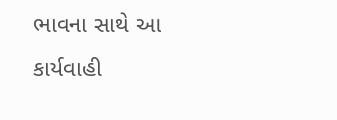ભાવના સાથે આ કાર્યવાહી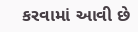કરવામાં આવી છે